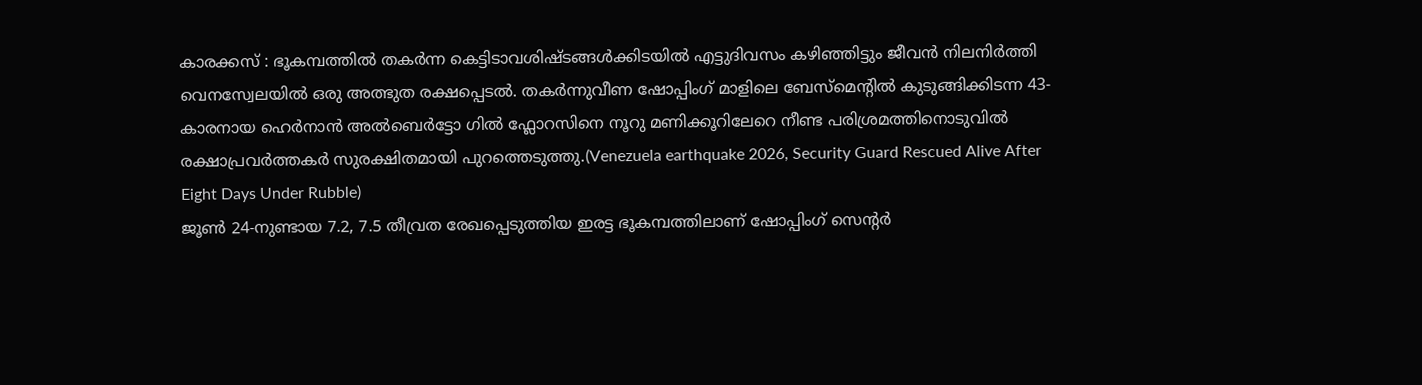കാരക്കസ് : ഭൂകമ്പത്തിൽ തകർന്ന കെട്ടിടാവശിഷ്ടങ്ങൾക്കിടയിൽ എട്ടുദിവസം കഴിഞ്ഞിട്ടും ജീവൻ നിലനിർത്തി വെനസ്വേലയിൽ ഒരു അത്ഭുത രക്ഷപ്പെടൽ. തകർന്നുവീണ ഷോപ്പിംഗ് മാളിലെ ബേസ്മെന്റിൽ കുടുങ്ങിക്കിടന്ന 43-കാരനായ ഹെർനാൻ അൽബെർട്ടോ ഗിൽ ഫ്ലോറസിനെ നൂറു മണിക്കൂറിലേറെ നീണ്ട പരിശ്രമത്തിനൊടുവിൽ രക്ഷാപ്രവർത്തകർ സുരക്ഷിതമായി പുറത്തെടുത്തു.(Venezuela earthquake 2026, Security Guard Rescued Alive After Eight Days Under Rubble)
ജൂൺ 24-നുണ്ടായ 7.2, 7.5 തീവ്രത രേഖപ്പെടുത്തിയ ഇരട്ട ഭൂകമ്പത്തിലാണ് ഷോപ്പിംഗ് സെന്റർ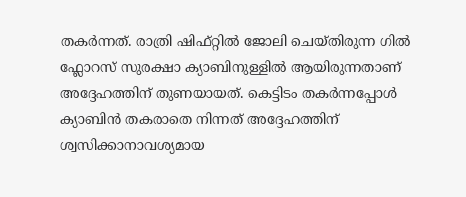തകർന്നത്. രാത്രി ഷിഫ്റ്റിൽ ജോലി ചെയ്തിരുന്ന ഗിൽ ഫ്ലോറസ് സുരക്ഷാ ക്യാബിനുള്ളിൽ ആയിരുന്നതാണ് അദ്ദേഹത്തിന് തുണയായത്. കെട്ടിടം തകർന്നപ്പോൾ ക്യാബിൻ തകരാതെ നിന്നത് അദ്ദേഹത്തിന് ശ്വസിക്കാനാവശ്യമായ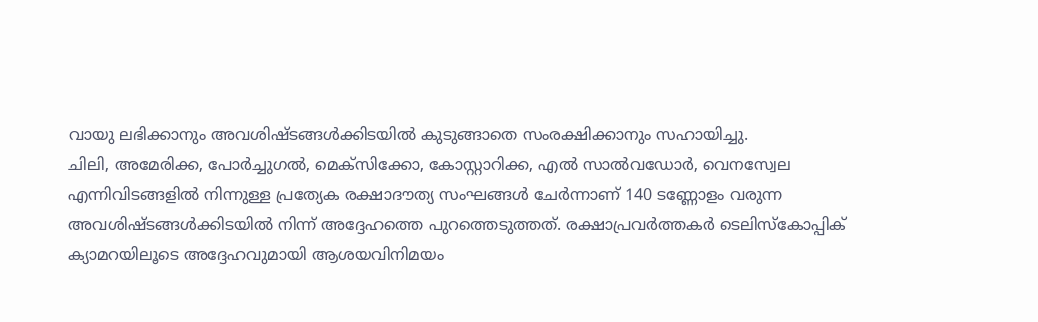വായു ലഭിക്കാനും അവശിഷ്ടങ്ങൾക്കിടയിൽ കുടുങ്ങാതെ സംരക്ഷിക്കാനും സഹായിച്ചു.
ചിലി, അമേരിക്ക, പോർച്ചുഗൽ, മെക്സിക്കോ, കോസ്റ്റാറിക്ക, എൽ സാൽവഡോർ, വെനസ്വേല എന്നിവിടങ്ങളിൽ നിന്നുള്ള പ്രത്യേക രക്ഷാദൗത്യ സംഘങ്ങൾ ചേർന്നാണ് 140 ടണ്ണോളം വരുന്ന അവശിഷ്ടങ്ങൾക്കിടയിൽ നിന്ന് അദ്ദേഹത്തെ പുറത്തെടുത്തത്. രക്ഷാപ്രവർത്തകർ ടെലിസ്കോപ്പിക് ക്യാമറയിലൂടെ അദ്ദേഹവുമായി ആശയവിനിമയം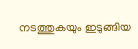നടത്തുകയും ഇടുങ്ങിയ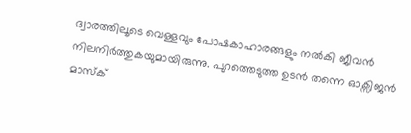ദ്വാരത്തിലൂടെ വെള്ളവും പോഷകാഹാരങ്ങളും നൽകി ജീവൻ നിലനിർത്തുകയുമായിരുന്നു. പുറത്തെടുത്ത ഉടൻ തന്നെ ഓക്സിജൻ മാസ്ക്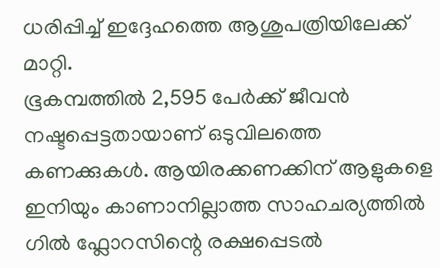ധരിപ്പിച്ച് ഇദ്ദേഹത്തെ ആശുപത്രിയിലേക്ക് മാറ്റി.
ഭൂകമ്പത്തിൽ 2,595 പേർക്ക് ജീവൻ നഷ്ടപ്പെട്ടതായാണ് ഒടുവിലത്തെ കണക്കുകൾ. ആയിരക്കണക്കിന് ആളുകളെ ഇനിയും കാണാനില്ലാത്ത സാഹചര്യത്തിൽ ഗിൽ ഫ്ലോറസിന്റെ രക്ഷപ്പെടൽ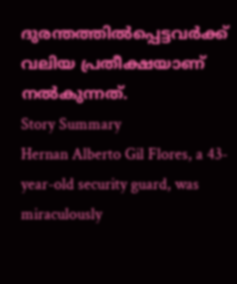ദുരന്തത്തിൽപ്പെട്ടവർക്ക് വലിയ പ്രതീക്ഷയാണ് നൽകുന്നത്.
Story Summary
Hernan Alberto Gil Flores, a 43-year-old security guard, was miraculously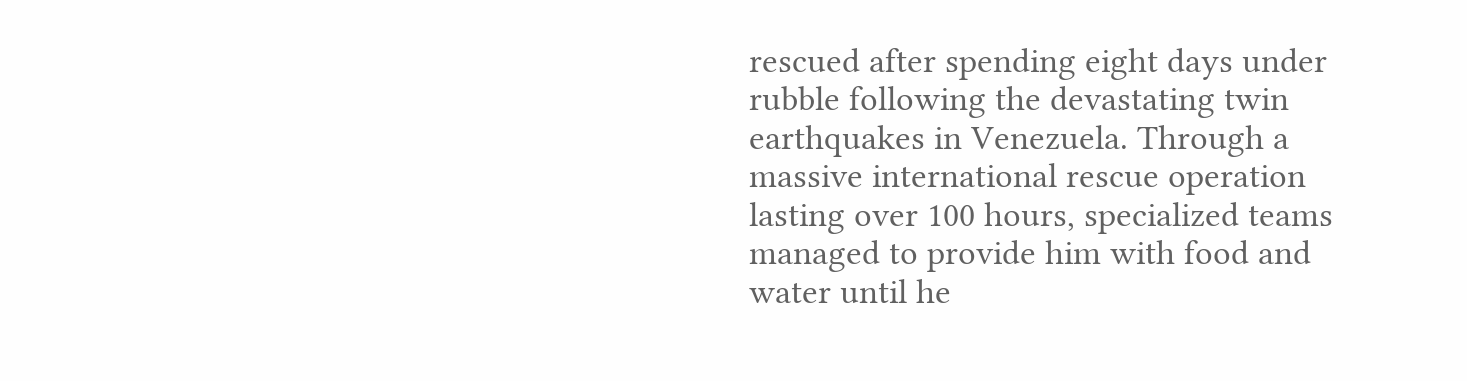rescued after spending eight days under rubble following the devastating twin earthquakes in Venezuela. Through a massive international rescue operation lasting over 100 hours, specialized teams managed to provide him with food and water until he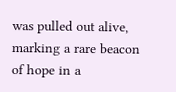was pulled out alive, marking a rare beacon of hope in a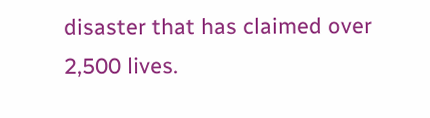disaster that has claimed over 2,500 lives.